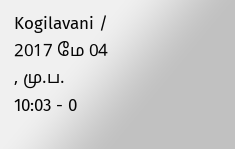Kogilavani / 2017 மே 04 , மு.ப. 10:03 - 0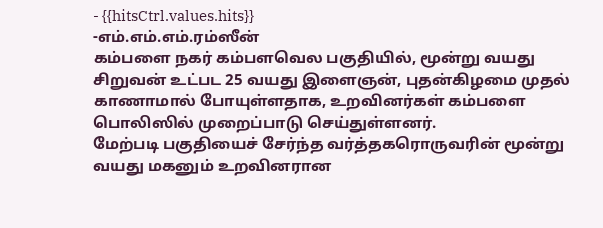- {{hitsCtrl.values.hits}}
-எம்.எம்.எம்.ரம்ஸீன்
கம்பளை நகர் கம்பளவெல பகுதியில், மூன்று வயது சிறுவன் உட்பட 25 வயது இளைஞன், புதன்கிழமை முதல் காணாமால் போயுள்ளதாக, உறவினர்கள் கம்பளை பொலிஸில் முறைப்பாடு செய்துள்ளனர்.
மேற்படி பகுதியைச் சேர்ந்த வர்த்தகரொருவரின் மூன்று வயது மகனும் உறவினரான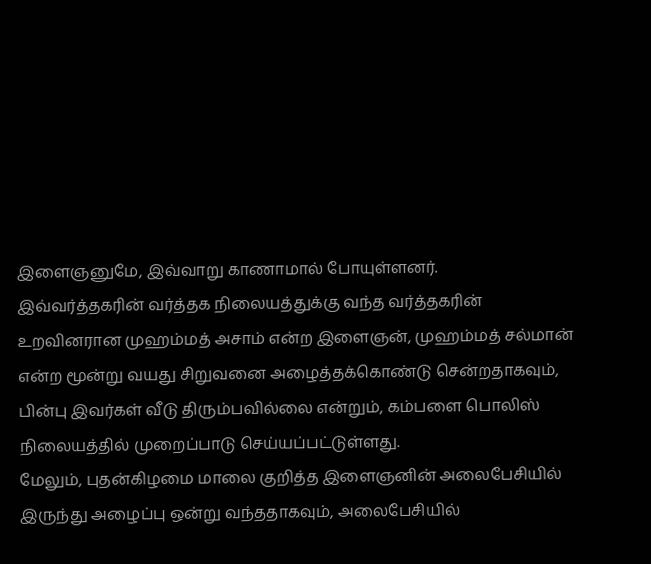இளைஞனுமே, இவ்வாறு காணாமால் போயுள்ளனர்.
இவ்வர்த்தகரின் வர்த்தக நிலையத்துக்கு வந்த வர்த்தகரின் உறவினரான முஹம்மத் அசாம் என்ற இளைஞன், முஹம்மத் சல்மான் என்ற மூன்று வயது சிறுவனை அழைத்தக்கொண்டு சென்றதாகவும், பின்பு இவர்கள் வீடு திரும்பவில்லை என்றும், கம்பளை பொலிஸ் நிலையத்தில் முறைப்பாடு செய்யப்பட்டுள்ளது.
மேலும், புதன்கிழமை மாலை குறித்த இளைஞனின் அலைபேசியில் இருந்து அழைப்பு ஒன்று வந்ததாகவும், அலைபேசியில்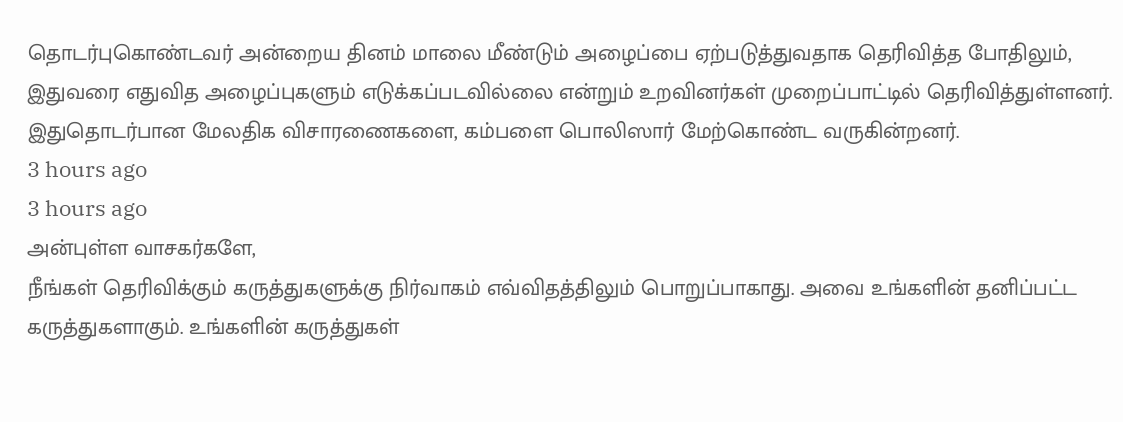தொடர்புகொண்டவர் அன்றைய தினம் மாலை மீண்டும் அழைப்பை ஏற்படுத்துவதாக தெரிவித்த போதிலும், இதுவரை எதுவித அழைப்புகளும் எடுக்கப்படவில்லை என்றும் உறவினர்கள் முறைப்பாட்டில் தெரிவித்துள்ளனர்.
இதுதொடர்பான மேலதிக விசாரணைகளை, கம்பளை பொலிஸார் மேற்கொண்ட வருகின்றனர்.
3 hours ago
3 hours ago
அன்புள்ள வாசகர்களே,
நீங்கள் தெரிவிக்கும் கருத்துகளுக்கு நிர்வாகம் எவ்விதத்திலும் பொறுப்பாகாது. அவை உங்களின் தனிப்பட்ட கருத்துகளாகும். உங்களின் கருத்துகள்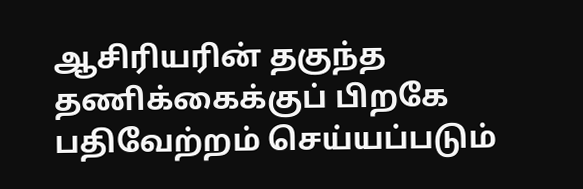ஆசிரியரின் தகுந்த தணிக்கைக்குப் பிறகே பதிவேற்றம் செய்யப்படும்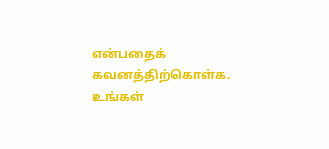என்பதைக் கவனத்திற்கொள்க. உங்கள்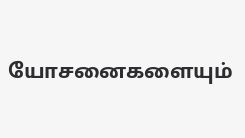யோசனைகளையும்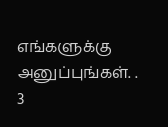எங்களுக்கு அனுப்புங்கள். .
3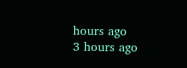hours ago
3 hours ago